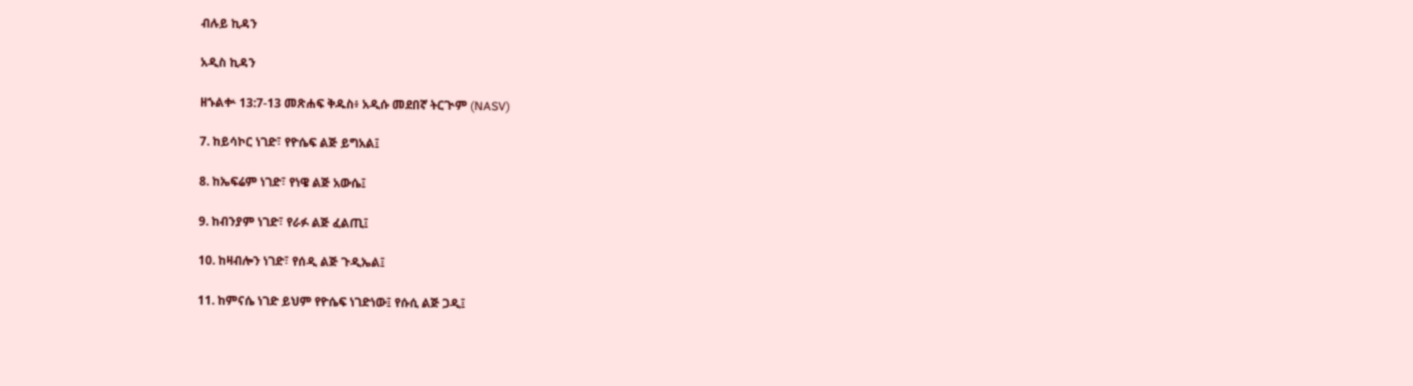ብሉይ ኪዳን

አዲስ ኪዳን

ዘኁልቍ 13:7-13 መጽሐፍ ቅዱስ፥ አዲሱ መደበኛ ትርጒም (NASV)

7. ከይሳኮር ነገድ፣ የዮሴፍ ልጅ ይግአል፤

8. ከኤፍሬም ነገድ፣ የነዌ ልጅ አውሴ፤

9. ከብንያም ነገድ፣ የራፉ ልጅ ፈልጢ፤

10. ከዛብሎን ነገድ፣ የሰዲ ልጅ ጉዲኤል፤

11. ከምናሴ ነገድ ይህም የዮሴፍ ነገድነው፤ የሱሲ ልጅ ጋዲ፤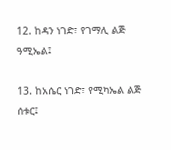12. ከዳን ነገድ፣ የገማሊ ልጅ ዓሚኤል፤

13. ከአሴር ነገድ፣ የሚካኤል ልጅ ሰቱር፤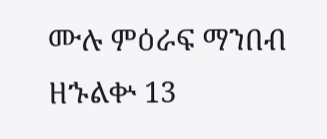ሙሉ ምዕራፍ ማንበብ ዘኁልቍ 13